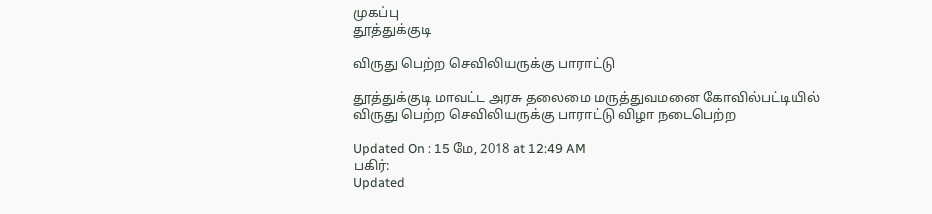முகப்பு
தூத்துக்குடி

விருது பெற்ற செவிலியருக்கு பாராட்டு

தூத்துக்குடி மாவட்ட அரசு தலைமை மருத்துவமனை கோவில்பட்டியில் விருது பெற்ற செவிலியருக்கு பாராட்டு விழா நடைபெற்ற

Updated On : 15 மே, 2018 at 12:49 AM
பகிர்:
Updated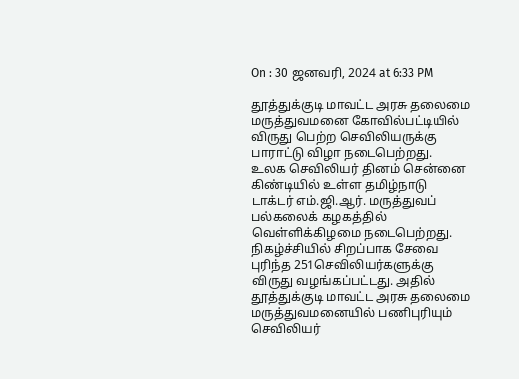On : 30 ஜனவரி, 2024 at 6:33 PM

தூத்துக்குடி மாவட்ட அரசு தலைமை மருத்துவமனை கோவில்பட்டியில் விருது பெற்ற செவிலியருக்கு பாராட்டு விழா நடைபெற்றது.
உலக செவிலியர் தினம் சென்னை கிண்டியில் உள்ள தமிழ்நாடு டாக்டர் எம்.ஜி.ஆர். மருத்துவப் பல்கலைக் கழகத்தில் வெள்ளிக்கிழமை நடைபெற்றது. நிகழ்ச்சியில் சிறப்பாக சேவை புரிந்த 251செவிலியர்களுக்கு விருது வழங்கப்பட்டது. அதில் தூத்துக்குடி மாவட்ட அரசு தலைமை மருத்துவமனையில் பணிபுரியும் செவிலியர்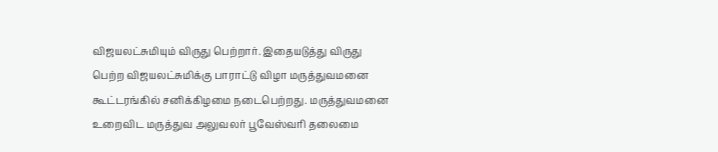விஜயலட்சுமியும் விருது பெற்றார். இதையடுத்து விருது பெற்ற விஜயலட்சுமிக்கு பாராட்டு விழா மருத்துவமனை கூட்டரங்கில் சனிக்கிழமை நடைபெற்றது. மருத்துவமனை உறைவிட மருத்துவ அலுவலர் பூவேஸ்வரி தலைமை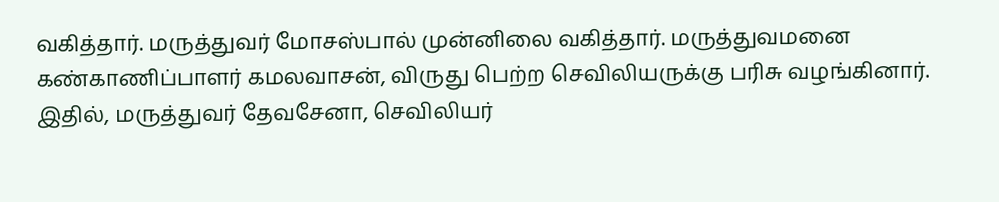வகித்தார். மருத்துவர் மோசஸ்பால் முன்னிலை வகித்தார். மருத்துவமனை கண்காணிப்பாளர் கமலவாசன், விருது பெற்ற செவிலியருக்கு பரிசு வழங்கினார். இதில், மருத்துவர் தேவசேனா, செவிலியர்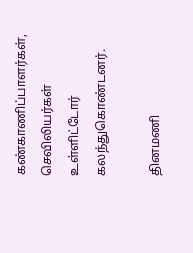கண்காணிப்பாளர்கள், செவிலியர்கள் உள்ளிட்டோர் கலந்துகொண்டனர்.

தினமணி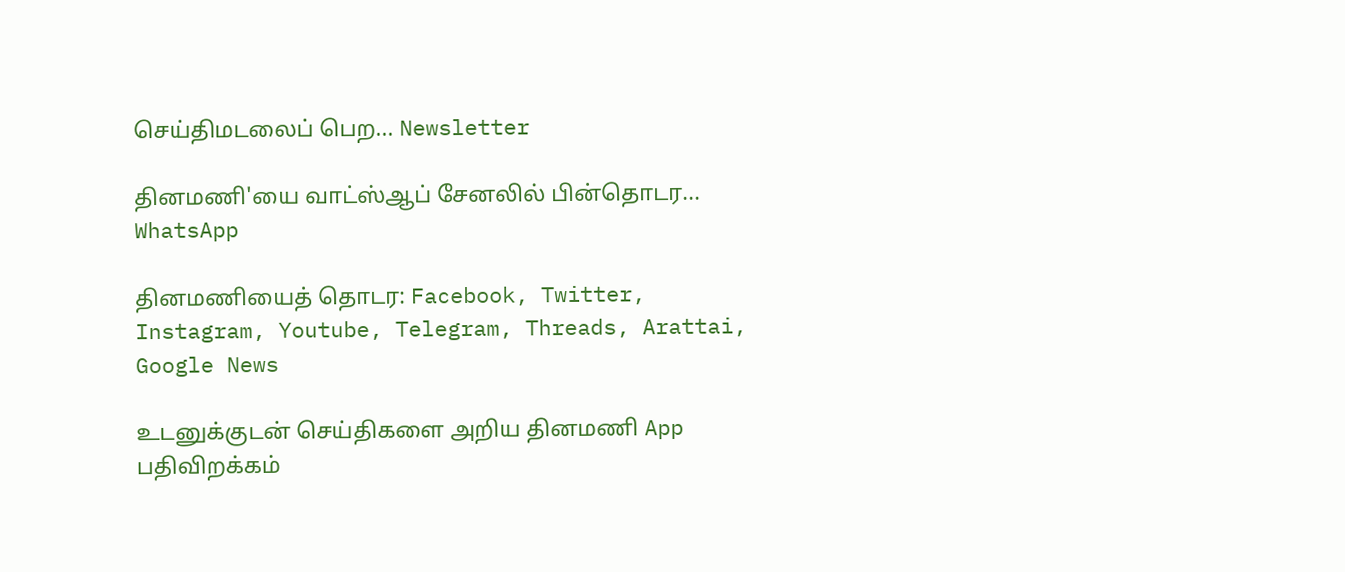செய்திமடலைப் பெற... Newsletter

தினமணி'யை வாட்ஸ்ஆப் சேனலில் பின்தொடர... WhatsApp

தினமணியைத் தொடர: Facebook, Twitter, Instagram, Youtube, Telegram, Threads, Arattai, Google News

உடனுக்குடன் செய்திகளை அறிய தினமணி App பதிவிறக்கம்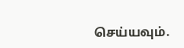செய்யவும்.